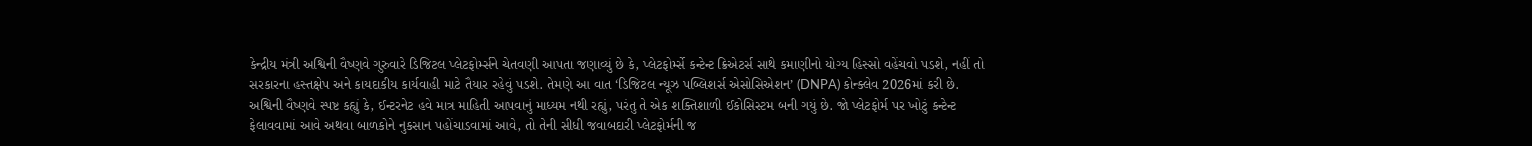કેન્દ્રીય મંત્રી અશ્વિની વૈષ્ણવે ગુરુવારે ડિજિટલ પ્લેટફોર્મ્સને ચેતવણી આપતા જણાવ્યું છે કે, પ્લેટફોર્મ્સે કન્ટેન્ટ ક્રિએટર્સ સાથે કમાણીનો યોગ્ય હિસ્સો વહેંચવો પડશે, નહીં તો સરકારના હસ્તક્ષેપ અને કાયદાકીય કાર્યવાહી માટે તૈયાર રહેવું પડશે. તેમણે આ વાત ‘ડિજિટલ ન્યૂઝ પબ્લિશર્સ એસોસિએશન’ (DNPA) કોન્ક્લેવ 2026માં કરી છે.
અશ્વિની વૈષ્ણવે સ્પષ્ટ કહ્યું કે, ઈન્ટરનેટ હવે માત્ર માહિતી આપવાનું માધ્યમ નથી રહ્યું, પરંતુ તે એક શક્તિશાળી ઈકોસિસ્ટમ બની ગયું છે. જો પ્લેટફોર્મ પર ખોટું કન્ટેન્ટ ફેલાવવામાં આવે અથવા બાળકોને નુકસાન પહોંચાડવામાં આવે, તો તેની સીધી જવાબદારી પ્લેટફોર્મની જ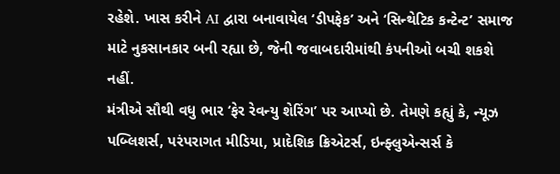રહેશે. ખાસ કરીને AI દ્વારા બનાવાયેલ ‘ડીપફેક’ અને ‘સિન્થેટિક કન્ટેન્ટ’ સમાજ માટે નુકસાનકાર બની રહ્યા છે, જેની જવાબદારીમાંથી કંપનીઓ બચી શકશે નહીં.
મંત્રીએ સૌથી વધુ ભાર ‘ફેર રેવન્યુ શેરિંગ’ પર આપ્યો છે. તેમણે કહ્યું કે, ન્યૂઝ પબ્લિશર્સ, પરંપરાગત મીડિયા, પ્રાદેશિક ક્રિએટર્સ, ઇન્ફ્લુએન્સર્સ કે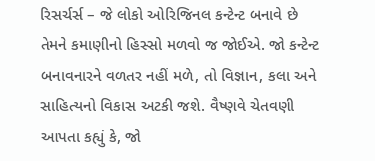રિસર્ચર્સ – જે લોકો ઓરિજિનલ કન્ટેન્ટ બનાવે છે તેમને કમાણીનો હિસ્સો મળવો જ જોઈએ. જો કન્ટેન્ટ બનાવનારને વળતર નહીં મળે, તો વિજ્ઞાન, કલા અને સાહિત્યનો વિકાસ અટકી જશે. વૈષ્ણવે ચેતવણી આપતા કહ્યું કે, જો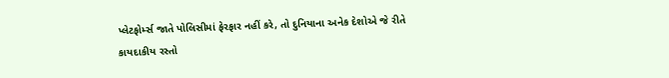પ્લેટફોર્મ્સ જાતે પોલિસીમાં ફેરફાર નહીં કરે, તો દુનિયાના અનેક દેશોએ જે રીતે કાયદાકીય રસ્તો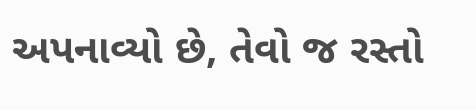અપનાવ્યો છે, તેવો જ રસ્તો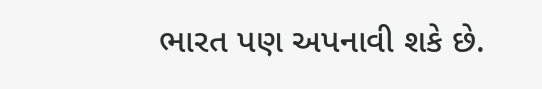ભારત પણ અપનાવી શકે છે.